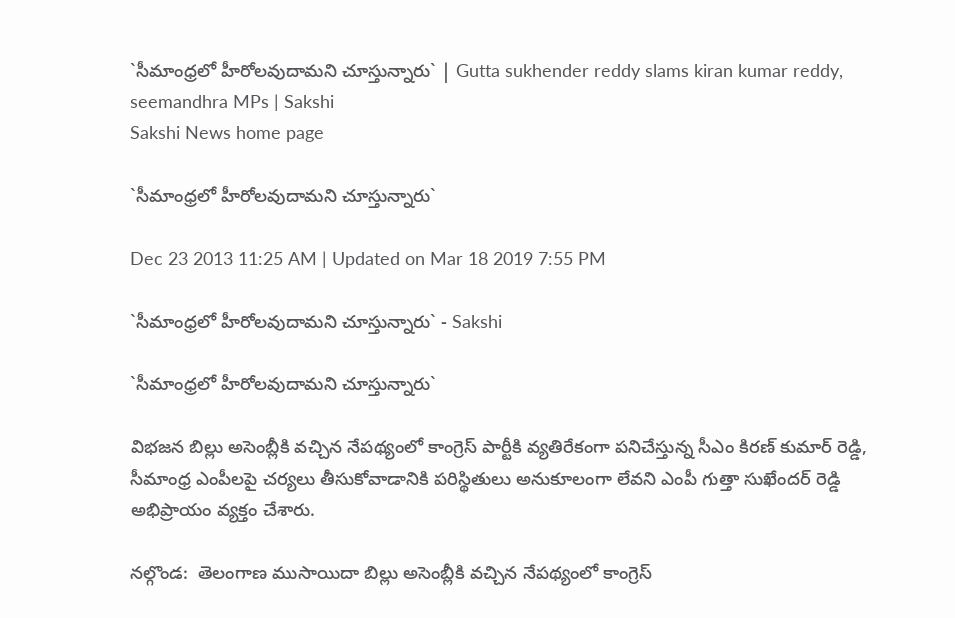`సీమాంధ్రలో హీరోలవుదామని చూస్తున్నారు` | Gutta sukhender reddy slams kiran kumar reddy, seemandhra MPs | Sakshi
Sakshi News home page

`సీమాంధ్రలో హీరోలవుదామని చూస్తున్నారు`

Dec 23 2013 11:25 AM | Updated on Mar 18 2019 7:55 PM

`సీమాంధ్రలో హీరోలవుదామని చూస్తున్నారు` - Sakshi

`సీమాంధ్రలో హీరోలవుదామని చూస్తున్నారు`

విభజన బిల్లు అసెంబ్లీకి వచ్చిన నేపథ్యంలో కాంగ్రెస్ పార్టీకి వ్యతిరేకంగా పనిచేస్తున్న సీఎం కిరణ్ కుమార్ రెడ్డి, సీమాంధ్ర ఎంపీలపై చర్యలు తీసుకోవాడానికి పరిస్థితులు అనుకూలంగా లేవని ఎంపీ గుత్తా సుఖేందర్ రెడ్డి అభిప్రాయం వ్యక్తం చేశారు.

నల్గొండ:  తెలంగాణ ముసాయిదా బిల్లు అసెంబ్లీకి వచ్చిన నేపథ్యంలో కాంగ్రెస్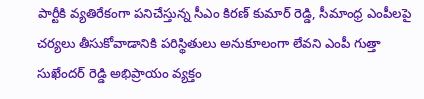పార్టీకి వ్యతిరేకంగా పనిచేస్తున్న సీఎం కిరణ్ కుమార్ రెడ్డి, సీమాంధ్ర ఎంపీలపై చర్యలు తీసుకోవాడానికి పరిస్థితులు అనుకూలంగా లేవని ఎంపీ గుత్తా సుఖేందర్ రెడ్డి అభిప్రాయం వ్యక్తం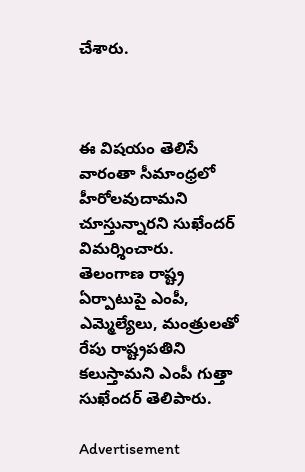చేశారు.



ఈ విషయం తెలిసే వారంతా సీమాంధ్రలో హీరోలవుదామని చూస్తున్నారని సుఖేందర్ విమర్శించారు.  తెలంగాణ రాష్ట్ర ఏర్పాటుపై ఎంపీ, ఎమ్మెల్యేలు, మంత్రులతో రేపు రాష్ట్రపతిని కలుస్తామని ఎంపీ గుత్తా సుఖేందర్ తెలిపారు.

Advertisement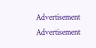Advertisement
Advertisement